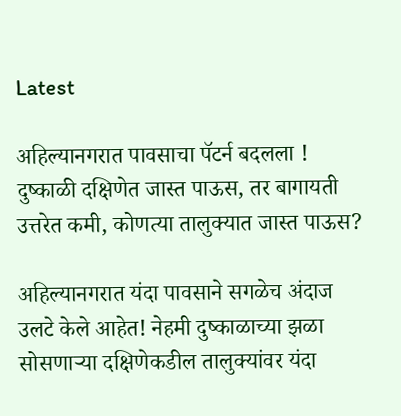Latest

अहिल्यानगरात पावसाचा पॅटर्न बदलला ! दुष्काळी दक्षिणेत जास्त पाऊस, तर बागायती उत्तरेत कमी, कोणत्या तालुक्यात जास्त पाऊस?

अहिल्यानगरात यंदा पावसाने सगळेच अंदाज उलटे केले आहेत! नेहमी दुष्काळाच्या झळा सोसणाऱ्या दक्षिणेकडील तालुक्यांवर यंदा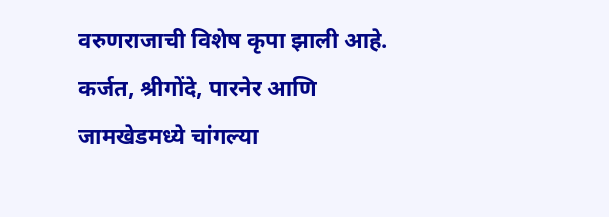वरुणराजाची विशेष कृपा झाली आहे. कर्जत, श्रीगोंदे, पारनेर आणि जामखेडमध्ये चांगल्या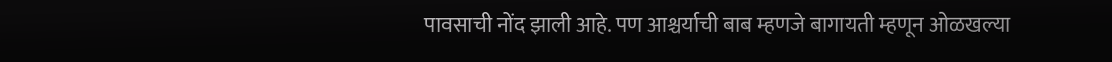पावसाची नोंद झाली आहे. पण आश्चर्याची बाब म्हणजे बागायती म्हणून ओळखल्या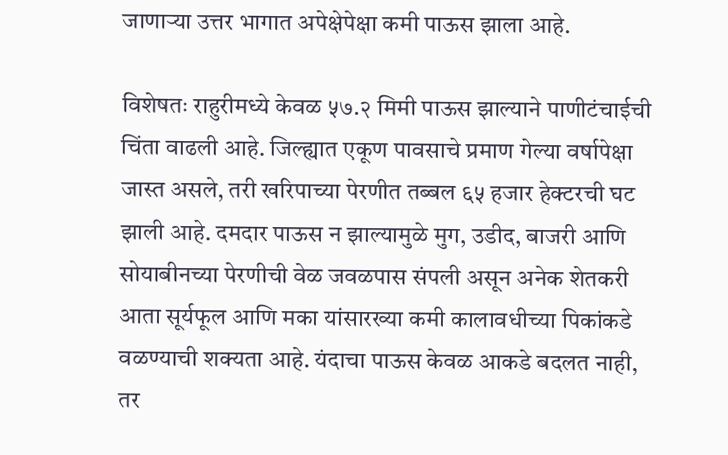जाणाऱ्या उत्तर भागात अपेक्षेपेक्षा कमी पाऊस झाला आहे.

विशेषतः राहुरीमध्ये केवळ ५७.२ मिमी पाऊस झाल्याने पाणीटंचाईची चिंता वाढली आहे. जिल्ह्यात एकूण पावसाचे प्रमाण गेल्या वर्षापेक्षा जास्त असले, तरी खरिपाच्या पेरणीत तब्बल ६५ हजार हेक्टरची घट झाली आहे. दमदार पाऊस न झाल्यामुळे मुग, उडीद, बाजरी आणि सोयाबीनच्या पेरणीची वेळ जवळपास संपली असून अनेक शेतकरी आता सूर्यफूल आणि मका यांसारख्या कमी कालावधीच्या पिकांकडे वळण्याची शक्यता आहे. यंदाचा पाऊस केवळ आकडे बदलत नाही, तर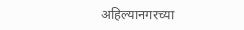अहिल्यानगरच्या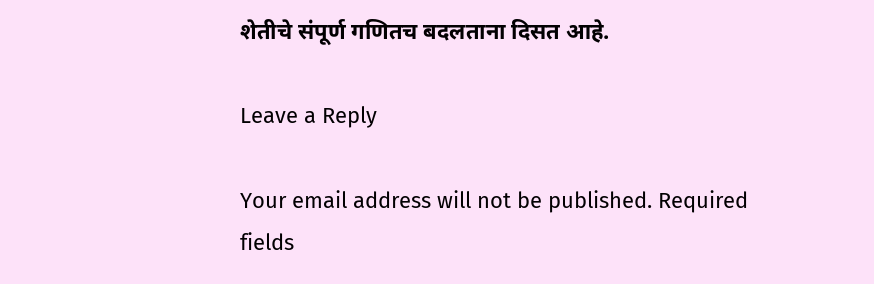शेतीचे संपूर्ण गणितच बदलताना दिसत आहे.

Leave a Reply

Your email address will not be published. Required fields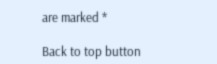are marked *

Back to top button